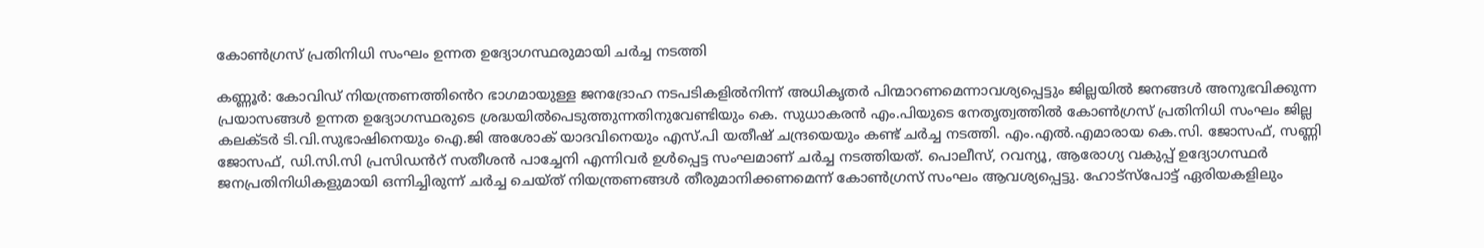കോൺഗ്രസ് പ്രതിനിധി സംഘം ഉന്നത ഉദ്യോഗസ്ഥരുമായി ചർച്ച നടത്തി

കണ്ണൂർ: കോവിഡ് നിയന്ത്രണത്തിൻെറ ഭാഗമായുള്ള ജനദ്രോഹ നടപടികളിൽനിന്ന് അധികൃതർ പിന്മാറണമെന്നാവശ്യപ്പെട്ടും ജില്ലയിൽ ജനങ്ങൾ അനുഭവിക്കുന്ന പ്രയാസങ്ങൾ ഉന്നത ഉദ്യോഗസ്ഥരുടെ ശ്രദ്ധയിൽപെടുത്തുന്നതിനുവേണ്ടിയും കെ. സുധാകരൻ എം.പിയുടെ നേതൃത്വത്തിൽ കോൺഗ്രസ് പ്രതിനിധി സംഘം ജില്ല കലക്ടർ ടി.വി.സുഭാഷിനെയും ഐ.ജി അശോക് യാദവിനെയും എസ്.പി യതീഷ് ചന്ദ്രയെയും കണ്ട് ചർച്ച നടത്തി. എം.എൽ.എമാരായ കെ.സി. ജോസഫ്, സണ്ണി ജോസഫ്, ഡി.സി.സി പ്രസിഡൻറ് സതീശൻ പാച്ചേനി എന്നിവർ ഉൾപ്പെട്ട സംഘമാണ് ചർച്ച നടത്തിയത്. പൊലീസ്, റവന്യൂ, ആരോഗ്യ വകുപ്പ് ഉദ്യോഗസ്ഥർ ജനപ്രതിനിധികളുമായി ഒന്നിച്ചിരുന്ന് ചർച്ച ചെയ്ത് നിയന്ത്രണങ്ങൾ തീരുമാനിക്കണമെന്ന് കോൺഗ്രസ് സംഘം ആവശ്യപ്പെട്ടു. ഹോട്സ്പോട്ട് ഏരിയകളിലും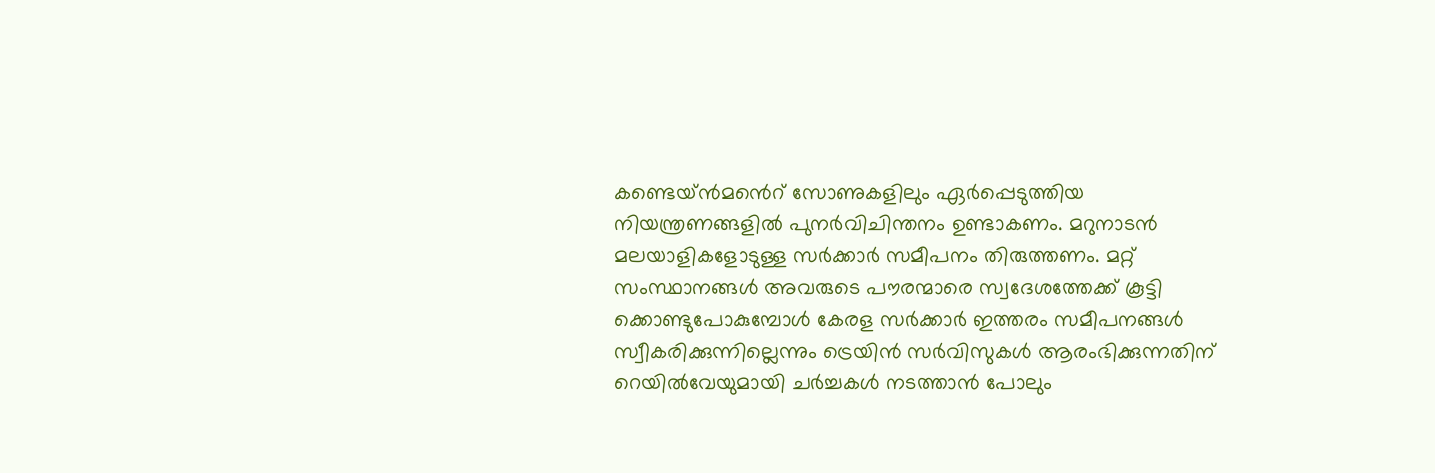കണ്ടെയ്ൻമൻെറ് സോണുകളിലും ഏർപ്പെടുത്തിയ നിയന്ത്രണങ്ങളിൽ പുനർവിചിന്തനം ഉണ്ടാകണം. മറുനാടൻ മലയാളികളോടുള്ള സർക്കാർ സമീപനം തിരുത്തണം. മറ്റ് സംസ്ഥാനങ്ങൾ അവരുടെ പൗരന്മാരെ സ്വദേശത്തേക്ക് കൂട്ടി ക്കൊണ്ടുപോകുമ്പോൾ കേരള സർക്കാർ ഇത്തരം സമീപനങ്ങൾ സ്വീകരിക്കുന്നില്ലെന്നും ട്രെയിൻ സർവിസുകൾ ആരംഭിക്കുന്നതിന് റെയിൽവേയുമായി ചർച്ചകൾ നടത്താൻ പോലും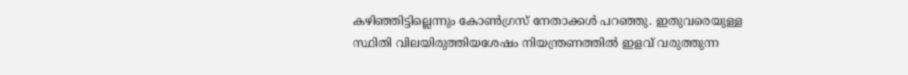കഴിഞ്ഞിട്ടില്ലെന്നും കോൺഗ്രസ് നേതാക്കൾ പറഞ്ഞു. ഇതുവരെയുള്ള സ്ഥിതി വിലയിരുത്തിയശേഷം നിയന്ത്രണത്തില്‍ ഇളവ് വരുത്തുന്ന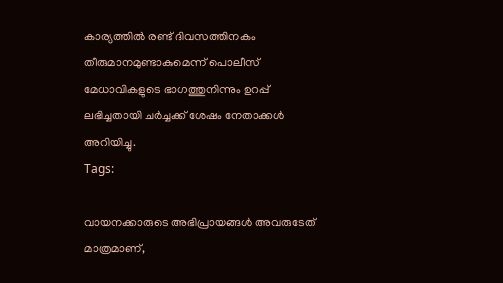കാര്യത്തിൽ രണ്ട് ദിവസത്തിനകം തീരുമാനമുണ്ടാകുമെന്ന് പൊലീസ് മേധാവികളുടെ ഭാഗത്തുനിന്നും ഉറപ്പ് ലഭിച്ചതായി ചർച്ചക്ക് ശേഷം നേതാക്കൾ അറിയിച്ചു.
Tags:

വായനക്കാരുടെ അഭിപ്രായങ്ങള്‍ അവരുടേത് മാത്രമാണ്,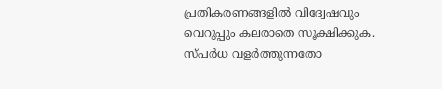പ്രതികരണങ്ങളിൽ വിദ്വേഷവും വെറുപ്പും കലരാതെ സൂക്ഷിക്കുക. സ്പർധ വളർത്തുന്നതോ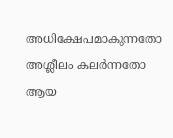അധിക്ഷേപമാകുന്നതോ അശ്ലീലം കലർന്നതോ ആയ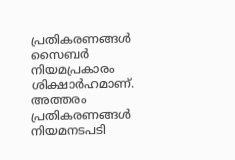പ്രതികരണങ്ങൾ സൈബർ നിയമപ്രകാരം ശിക്ഷാർഹമാണ്. അത്തരം പ്രതികരണങ്ങൾ നിയമനടപടി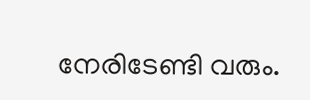നേരിടേണ്ടി വരും.